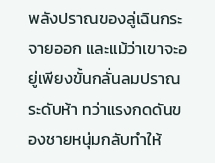พลังปราณของลู่เฉินกระจายออก และแม้ว่าเขาจะอยู่เพียงขั้นกลั่นลมปราณระดับห้า ทว่าแรงกดดันของชายหนุ่มกลับทำให้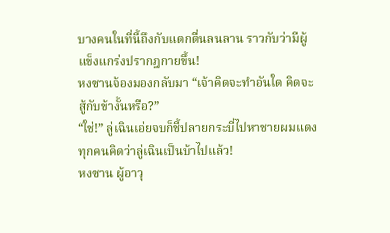บางคนในที่นี้ถึงกับแตกตื่นลนลาน ราวกับว่ามีผู้แข็งแกร่งปรากฎกายขึ้น!
หงซานจ้องมองกลับมา “เจ้าคิดจะทำอันใด คิดจะสู้กับข้างั้นหรือ?”
“ใช่!” ลู่เฉินเอ่ยจบก็ชี้ปลายกระบี่ไปหาชายผมแดง
ทุกคนคิดว่าลู่เฉินเป็นบ้าไปแล้ว!
หงซาน ผู้อาวุ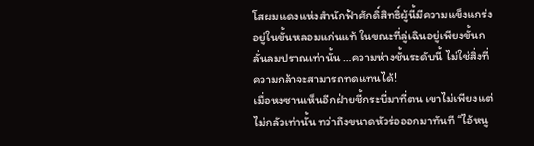โสผมแดงแห่งสำนักฟ้าศักดิ์สิทธิ์ผู้นี้มีความแข็งแกร่งอยู่ในขั้นหลอมแก่นแท้ ในขณะที่ลู่เฉินอยู่เพียงขั้นกลั่นลมปราณเท่านั้น …ความห่างชั้นระดับนี้ ไม่ใช่สิ่งที่ความกล้าจะสามารถทดแทนได้!
เมื่อหงซานเห็นอีกฝ่ายชี้กระบี่มาที่ตน เขาไม่เพียงแต่ไม่กลัวเท่านั้น ทว่าถึงขนาดหัวร่อออกมาทันที “ไอ้หนู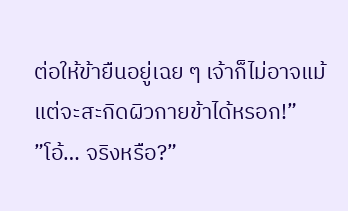ต่อให้ข้ายืนอยู่เฉย ๆ เจ้าก็ไม่อาจแม้แต่จะสะกิดผิวกายข้าได้หรอก!”
”โอ้… จริงหรือ?”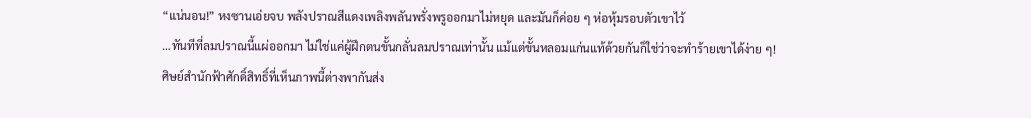“แน่นอน!” หงซานเอ่ยจบ พลังปราณสีแดงเพลิงพลันพรั่งพรูออกมาไม่หยุด และมันก็ค่อย ๆ ห่อหุ้มรอบตัวเขาไว้
…ทันทีที่ลมปราณนี้แผ่ออกมา ไม่ใช่แค่ผู้ฝึกตนขั้นกลั่นลมปราณเท่านั้น แม้แต่ขั้นหลอมแก่นแท้ด้วยกันก็ใช่ว่าจะทำร้ายเขาได้ง่าย ๆ!
ศิษย์สำนักฟ้าศักดิ์สิทธิ์ที่เห็นภาพนี้ต่างพากันส่ง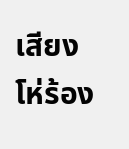เสียงโห่ร้อง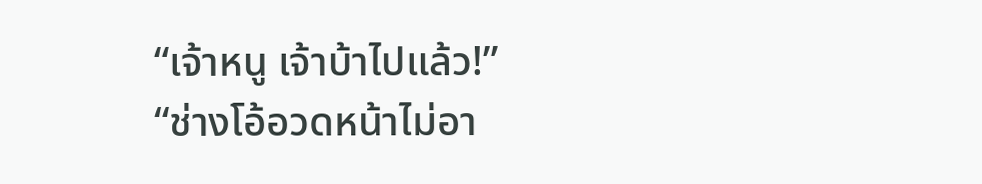“เจ้าหนู เจ้าบ้าไปแล้ว!”
“ช่างโอ้อวดหน้าไม่อา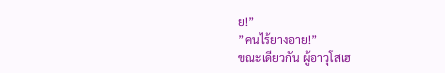ย!”
”คนไร้ยางอาย!”
ขณะเดียวกัน ผู้อาวุโสเฮ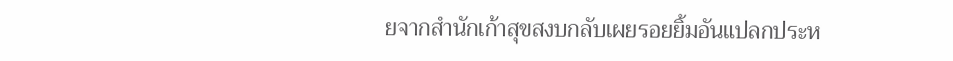ยจากสำนักเก้าสุขสงบกลับเผยรอยยิ้มอันแปลกประห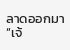ลาดออกมา “เจ้